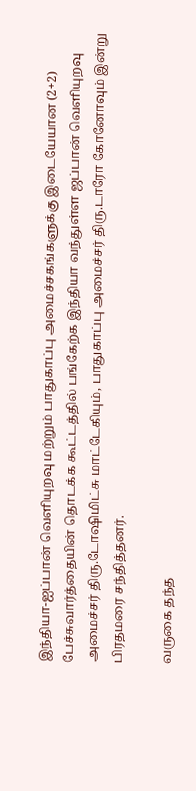இந்தியா-ஐப்பான் வெளியுறவு மற்றும் பாதுகாப்பு அமைச்சகங்களுக்கு இடையேயான (2+2) பேச்சுவார்த்தையின் தொடக்க கூட்டத்தில் பங்கேற்க இந்தியா வந்துள்ள ஜப்பான் வெளியுறவு அமைச்சர் திரு.டோஷிமிட்சு மாட்டேகியும், பாதுகாப்பு அமைச்சர் திரு.டாரோ கோனோவும் இன்று பிரதமரை சந்தித்தனர்.

வருகை தந்த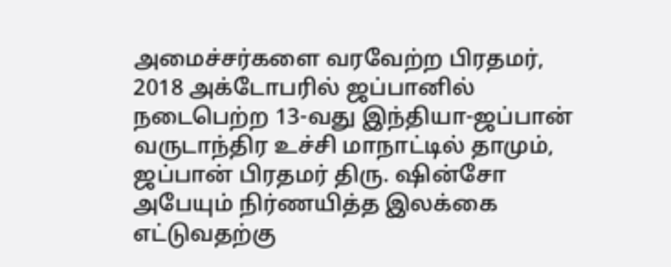அமைச்சர்களை வரவேற்ற பிரதமர், 2018 அக்டோபரில் ஜப்பானில் நடைபெற்ற 13-வது இந்தியா-ஜப்பான் வருடாந்திர உச்சி மாநாட்டில் தாமும், ஜப்பான் பிரதமர் திரு. ஷின்சோ அபேயும் நிர்ணயித்த இலக்கை எட்டுவதற்கு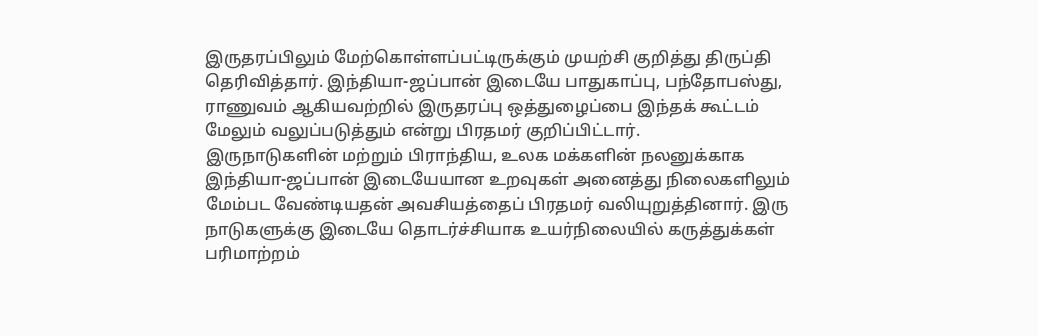இருதரப்பிலும் மேற்கொள்ளப்பட்டிருக்கும் முயற்சி குறித்து திருப்தி தெரிவித்தார். இந்தியா-ஜப்பான் இடையே பாதுகாப்பு, பந்தோபஸ்து, ராணுவம் ஆகியவற்றில் இருதரப்பு ஒத்துழைப்பை இந்தக் கூட்டம் மேலும் வலுப்படுத்தும் என்று பிரதமர் குறிப்பிட்டார்.
இருநாடுகளின் மற்றும் பிராந்திய, உலக மக்களின் நலனுக்காக இந்தியா-ஜப்பான் இடையேயான உறவுகள் அனைத்து நிலைகளிலும் மேம்பட வேண்டியதன் அவசியத்தைப் பிரதமர் வலியுறுத்தினார். இரு நாடுகளுக்கு இடையே தொடர்ச்சியாக உயர்நிலையில் கருத்துக்கள் பரிமாற்றம்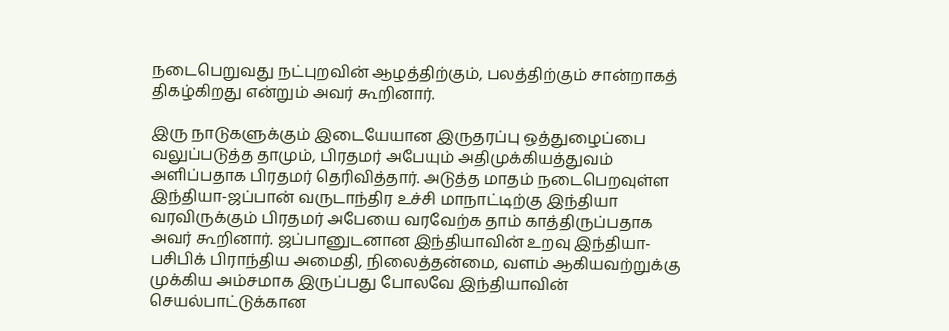நடைபெறுவது நட்புறவின் ஆழத்திற்கும், பலத்திற்கும் சான்றாகத் திகழ்கிறது என்றும் அவர் கூறினார்.

இரு நாடுகளுக்கும் இடையேயான இருதரப்பு ஒத்துழைப்பை வலுப்படுத்த தாமும், பிரதமர் அபேயும் அதிமுக்கியத்துவம் அளிப்பதாக பிரதமர் தெரிவித்தார். அடுத்த மாதம் நடைபெறவுள்ள இந்தியா-ஜப்பான் வருடாந்திர உச்சி மாநாட்டிற்கு இந்தியா வரவிருக்கும் பிரதமர் அபேயை வரவேற்க தாம் காத்திருப்பதாக அவர் கூறினார். ஜப்பானுடனான இந்தியாவின் உறவு இந்தியா-பசிபிக் பிராந்திய அமைதி, நிலைத்தன்மை, வளம் ஆகியவற்றுக்கு முக்கிய அம்சமாக இருப்பது போலவே இந்தியாவின் செயல்பாட்டுக்கான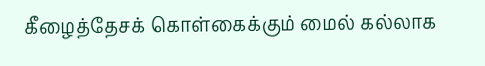கீழைத்தேசக் கொள்கைக்கும் மைல் கல்லாக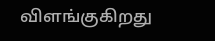விளங்குகிறது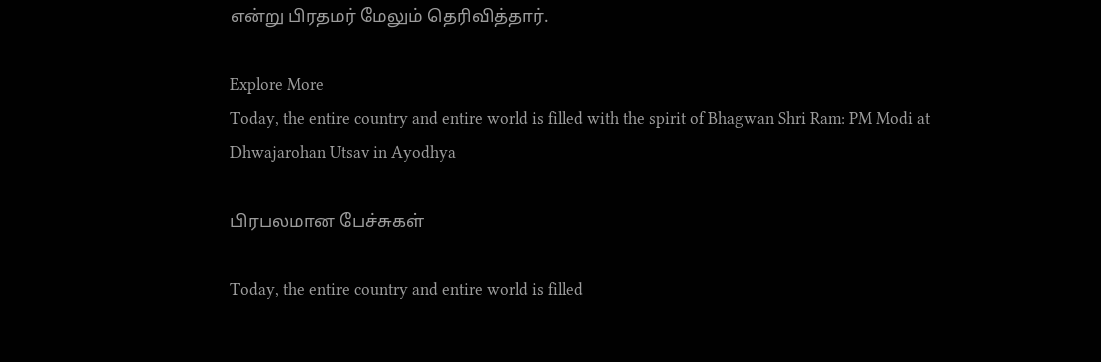என்று பிரதமர் மேலும் தெரிவித்தார்.

Explore More
Today, the entire country and entire world is filled with the spirit of Bhagwan Shri Ram: PM Modi at Dhwajarohan Utsav in Ayodhya

பிரபலமான பேச்சுகள்

Today, the entire country and entire world is filled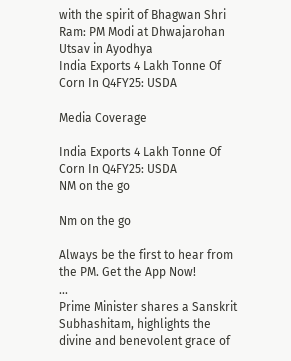with the spirit of Bhagwan Shri Ram: PM Modi at Dhwajarohan Utsav in Ayodhya
India Exports 4 Lakh Tonne Of Corn In Q4FY25: USDA

Media Coverage

India Exports 4 Lakh Tonne Of Corn In Q4FY25: USDA
NM on the go

Nm on the go

Always be the first to hear from the PM. Get the App Now!
...
Prime Minister shares a Sanskrit Subhashitam, highlights the divine and benevolent grace of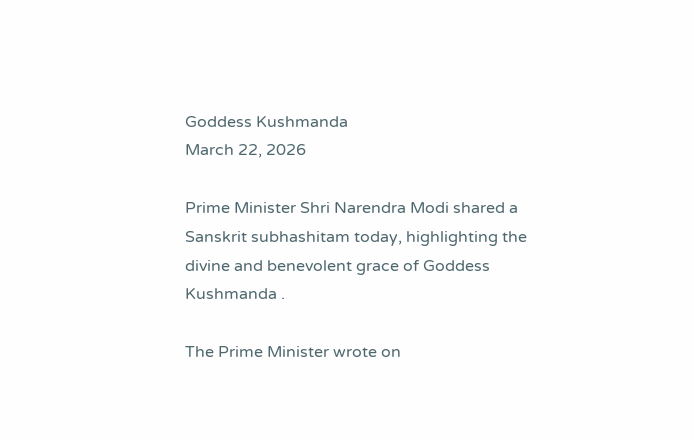Goddess Kushmanda
March 22, 2026

Prime Minister Shri Narendra Modi shared a Sanskrit subhashitam today, highlighting the divine and benevolent grace of Goddess Kushmanda .

The Prime Minister wrote on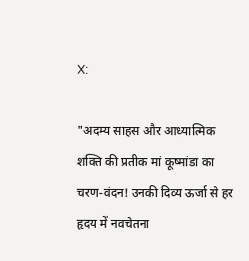X:

"अदम्य साहस और आध्यात्मिक शक्ति की प्रतीक मां कूष्मांडा का चरण-वंदन! उनकी दिव्य ऊर्जा से हर हृदय में नवचेतना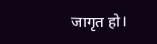जागृत हो।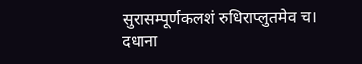सुरासम्पूर्णकलशं रुधिराप्लुतमेव च।
दधाना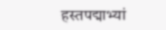हस्तपद्माभ्यां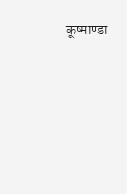कूष्माण्डा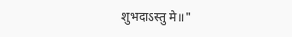शुभदाऽस्तु मे॥"